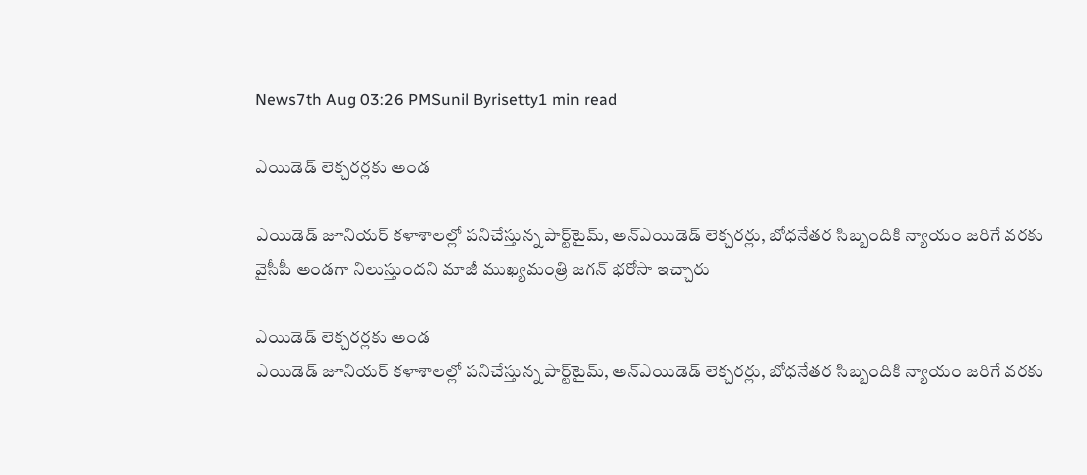News7th Aug 03:26 PMSunil Byrisetty1 min read

ఎయిడెడ్‌ లెక్చరర్లకు అండ

ఎయిడెడ్‌ జూనియర్‌ కళాశాలల్లో పనిచేస్తున్న పార్ట్‌టైమ్‌, అన్‌ఎయిడెడ్‌ లెక్చరర్లు, బోధనేతర సిబ్బందికి న్యాయం జరిగే వరకు వైసీపీ అండగా నిలుస్తుందని మాజీ ముఖ్యమంత్రి జగన్‌ భరోసా ఇచ్చారు

ఎయిడెడ్‌ లెక్చరర్లకు అండ
ఎయిడెడ్‌ జూనియర్‌ కళాశాలల్లో పనిచేస్తున్న పార్ట్‌టైమ్‌, అన్‌ఎయిడెడ్‌ లెక్చరర్లు, బోధనేతర సిబ్బందికి న్యాయం జరిగే వరకు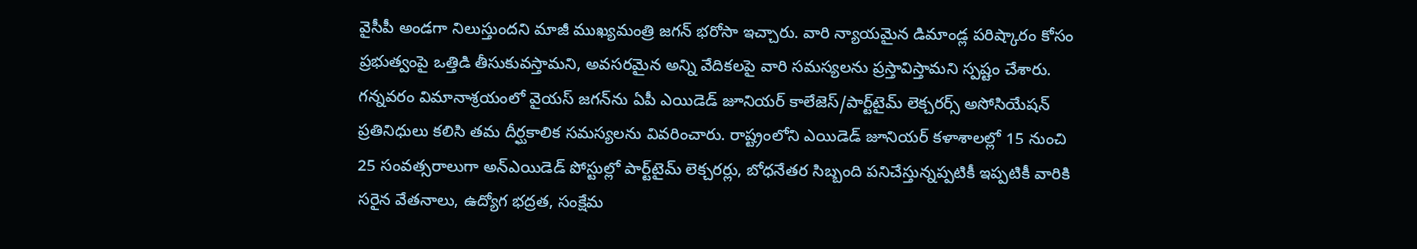వైసీపీ అండగా నిలుస్తుందని మాజీ ముఖ్యమంత్రి జగన్‌ భరోసా ఇచ్చారు. వారి న్యాయమైన డిమాండ్ల పరిష్కారం కోసం ప్రభుత్వంపై ఒత్తిడి తీసుకువస్తామని, అవసరమైన అన్ని వేదికలపై వారి సమస్యలను ప్రస్తావిస్తామని స్పష్టం చేశారు. గన్నవరం విమానాశ్రయంలో వైయస్‌ జగన్‌ను ఏపీ ఎయిడెడ్‌ జూనియర్‌ కాలేజెస్‌/పార్ట్‌టైమ్‌ లెక్చరర్స్‌ అసోసియేషన్‌ ప్రతినిధులు కలిసి తమ దీర్ఘకాలిక సమస్యలను వివరించారు. రాష్ట్రంలోని ఎయిడెడ్‌ జూనియర్‌ కళాశాలల్లో 15 నుంచి 25 సంవత్సరాలుగా అన్‌ఎయిడెడ్‌ పోస్టుల్లో పార్ట్‌టైమ్‌ లెక్చరర్లు, బోధనేతర సిబ్బంది పనిచేస్తున్నప్పటికీ ఇప్పటికీ వారికి సరైన వేతనాలు, ఉద్యోగ భద్రత, సంక్షేమ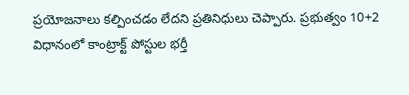ప్రయోజనాలు కల్పించడం లేదని ప్రతినిధులు చెప్పారు. ప్రభుత్వం 10+2 విధానంలో కాంట్రాక్ట్‌ పోస్టుల భర్తీ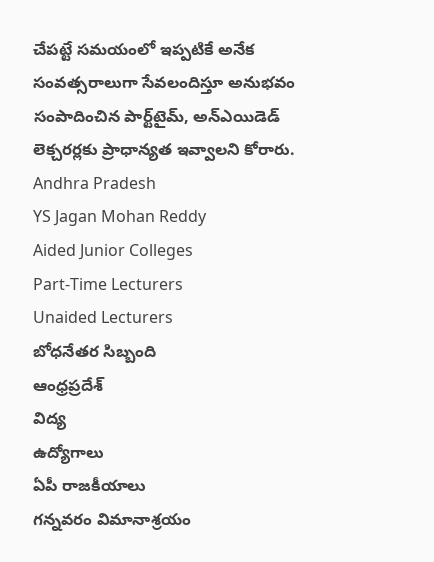చేపట్టే సమయంలో ఇప్పటికే అనేక సంవత్సరాలుగా సేవలందిస్తూ అనుభవం సంపాదించిన పార్ట్‌టైమ్‌, అన్‌ఎయిడెడ్‌ లెక్చరర్లకు ప్రాధాన్యత ఇవ్వాలని కోరారు.
Andhra Pradesh
YS Jagan Mohan Reddy
Aided Junior Colleges
Part-Time Lecturers
Unaided Lecturers
బోధనేతర సిబ్బంది
ఆంధ్రప్రదేశ్
విద్య
ఉద్యోగాలు
ఏపీ రాజకీయాలు
గన్నవరం విమానాశ్రయం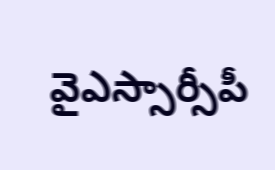వైఎస్సార్సీపీ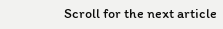Scroll for the next article